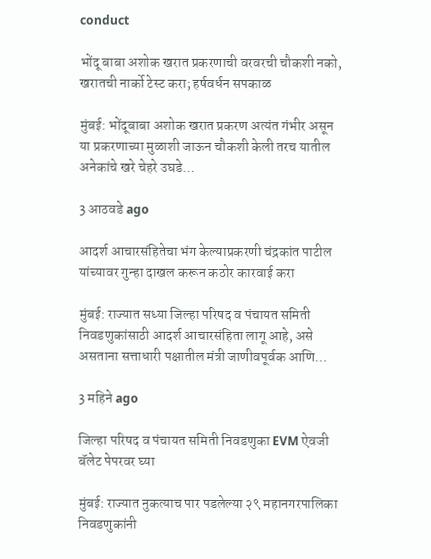conduct

भोंदू बाबा अशोक खरात प्रकरणाची वरवरची चौकशी नको, खरातची नार्को टेस्ट करा; हर्षवर्धन सपकाळ

मुंबई: भोंदूबाबा अशोक खरात प्रकरण अत्यंत गंभीर असून या प्रकरणाच्या मुळाशी जाऊन चौकशी केली तरच यातील अनेकांचे खरे चेहरे उघडे…

3 आठवडे ago

आदर्श आचारसंहितेचा भंग केल्याप्रकरणी चंद्रकांत पाटील यांच्यावर गुन्हा दाखल करून कठोर कारवाई करा

मुंबई: राज्यात सध्या जिल्हा परिषद व पंचायत समिती निवडणुकांसाठी आदर्श आचारसंहिता लागू आहे, असे असताना सत्ताधारी पक्षातील मंत्री जाणीवपूर्वक आणि…

3 महिने ago

जिल्हा परिषद व पंचायत समिती निवडणुका EVM ऐवजी बॅलेट पेपरवर घ्या

मुंबई: राज्यात नुकत्याच पार पडलेल्या २९ महानगरपालिका निवडणुकांनी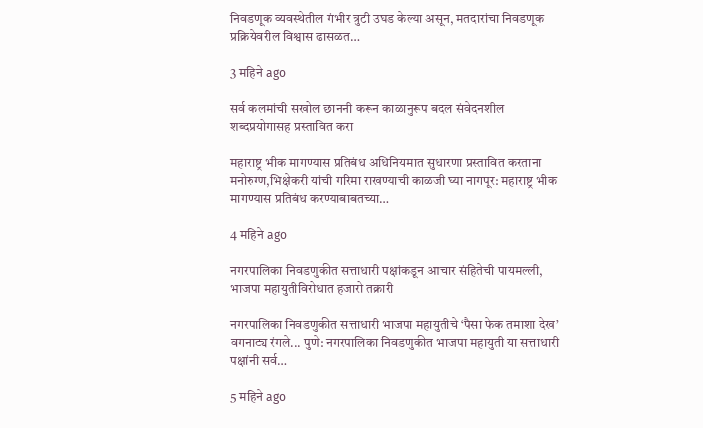निवडणूक व्यवस्थेतील गंभीर त्रुटी उघड केल्या असून, मतदारांचा निवडणूक प्रक्रियेवरील विश्वास ढासळत…

3 महिने ago

सर्व कलमांची सखोल छाननी करून काळानुरूप बदल संवेदनशील शब्दप्रयोगासह प्रस्तावित करा

महाराष्ट्र भीक मागण्यास प्रतिबंध अधिनियमात सुधारणा प्रस्तावित करताना मनोरुग्ण,भिक्षेकरी यांची गरिमा राखण्याची काळजी घ्या नागपूर: महाराष्ट्र भीक मागण्यास प्रतिबंध करण्याबाबतच्या…

4 महिने ago

नगरपालिका निवडणुकीत सत्ताधारी पक्षांकडून आचार संहितेची पायमल्ली, भाजपा महायुतीविरोधात हजारो तक्रारी

नगरपालिका निवडणुकीत सत्ताधारी भाजपा महायुतीचे ‘पैसा फेक तमाशा देख’ वगनाट्य रंगले... पुणे: नगरपालिका निवडणुकीत भाजपा महायुती या सत्ताधारी पक्षांनी सर्व…

5 महिने ago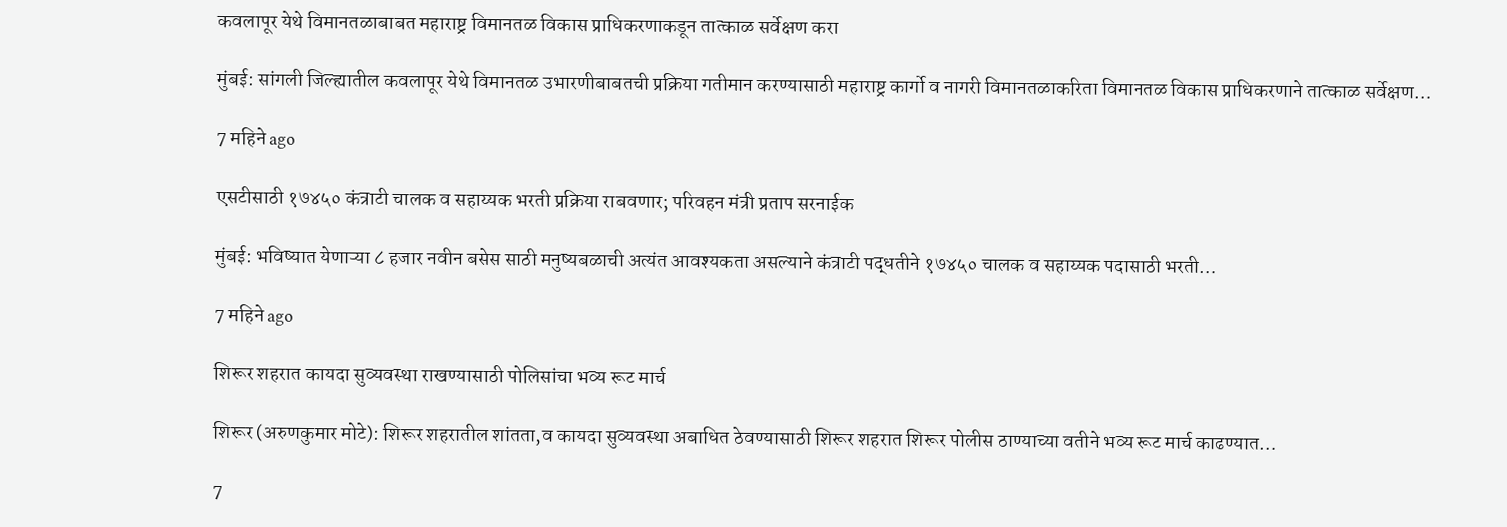कवलापूर येथे विमानतळाबाबत महाराष्ट्र विमानतळ विकास प्राधिकरणाकडून तात्काळ सर्वेक्षण करा

मुंबई: सांगली जिल्ह्यातील कवलापूर येथे विमानतळ उभारणीबाबतची प्रक्रिया गतीमान करण्यासाठी महाराष्ट्र कार्गो व नागरी विमानतळाकरिता विमानतळ विकास प्राधिकरणाने तात्काळ सर्वेक्षण…

7 महिने ago

एसटीसाठी १७४५० कंत्राटी चालक व सहाय्यक भरती प्रक्रिया राबवणार; परिवहन मंत्री प्रताप सरनाईक

मुंबई: भविष्यात येणाऱ्या ८ हजार नवीन बसेस साठी मनुष्यबळाची अत्यंत आवश्यकता असल्याने कंत्राटी पद्धतीने १७४५० चालक व सहाय्यक पदासाठी भरती…

7 महिने ago

शिरूर शहरात कायदा सुव्यवस्था राखण्यासाठी पोलिसांचा भव्य रूट मार्च

शिरूर (अरुणकुमार मोटे): शिरूर शहरातील शांतता,व कायदा सुव्यवस्था अबाधित ठेवण्यासाठी शिरूर शहरात शिरूर पोलीस ठाण्याच्या वतीने भव्य रूट मार्च काढण्यात…

7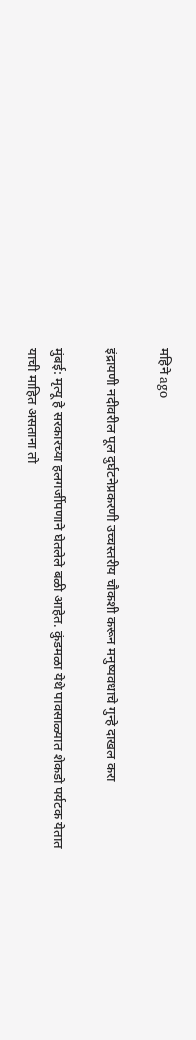महिने ago

इंद्रायणी नदीवरील पूल दुर्घटनेप्रकरणी उच्चस्तरीय चौकशी करून मनुष्यवधाचे गुन्हे दाखल करा

मुंबई: मृत्यू हे सरकारच्या हलगर्जीपणाने घेतलेले बळी आहेत. कुंडमळा येथे पावसाळ्यात शेकडो पर्यटक येतात याची माहित असताना तो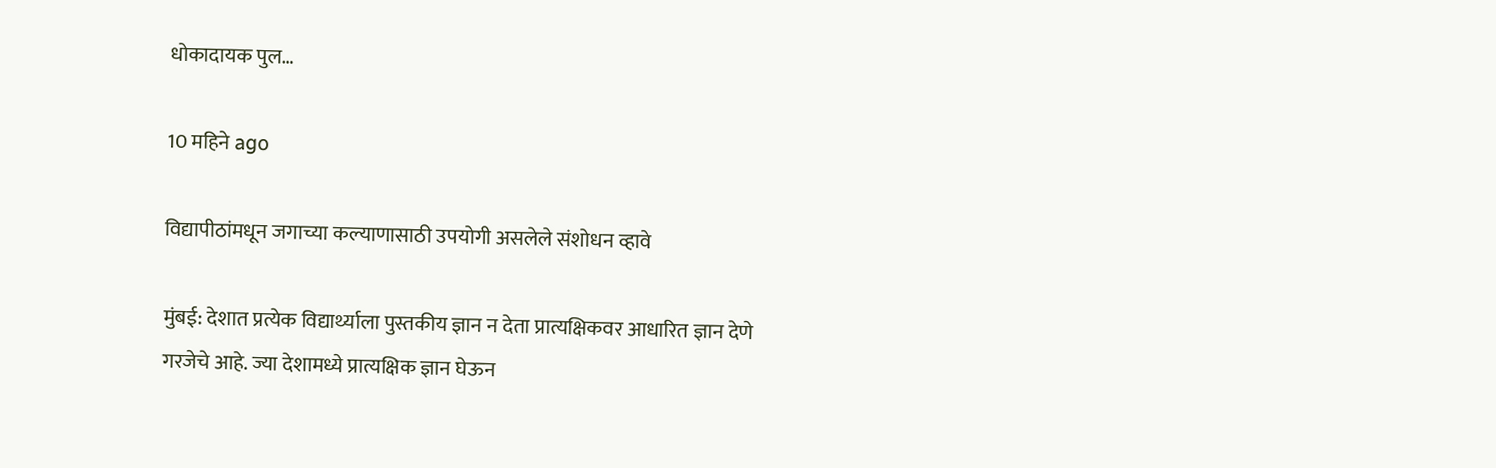धोकादायक पुल…

10 महिने ago

विद्यापीठांमधून जगाच्या कल्याणासाठी उपयोगी असलेले संशोधन व्हावे

मुंबई: देशात प्रत्येक विद्यार्थ्याला पुस्तकीय ज्ञान न देता प्रात्यक्षिकवर आधारित ज्ञान देणे गरजेचे आहे. ज्या देशामध्ये प्रात्यक्षिक ज्ञान घेऊन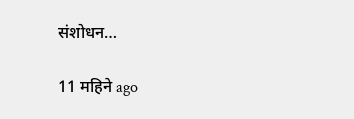संशोधन…

11 महिने ago